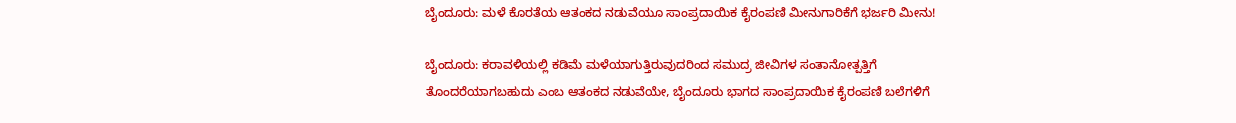ಬೈಂದೂರು: ಮಳೆ ಕೊರತೆಯ ಆತಂಕದ ನಡುವೆಯೂ ಸಾಂಪ್ರದಾಯಿಕ ಕೈರಂಪಣಿ ಮೀನುಗಾರಿಕೆಗೆ ಭರ್ಜರಿ ಮೀನು!

ಬೈಂದೂರು: ಕರಾವಳಿಯಲ್ಲಿ ಕಡಿಮೆ ಮಳೆಯಾಗುತ್ತಿರುವುದರಿಂದ ಸಮುದ್ರ ಜೀವಿಗಳ ಸಂತಾನೋತ್ಪತ್ತಿಗೆ ತೊಂದರೆಯಾಗಬಹುದು ಎಂಬ ಆತಂಕದ ನಡುವೆಯೇ, ಬೈಂದೂರು ಭಾಗದ ಸಾಂಪ್ರದಾಯಿಕ ಕೈರಂಪಣಿ ಬಲೆಗಳಿಗೆ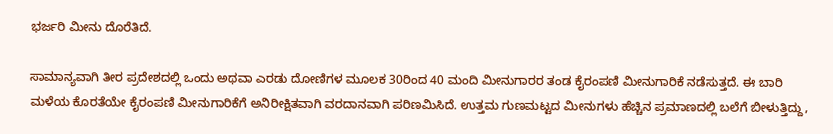ಭರ್ಜರಿ ಮೀನು ದೊರೆತಿದೆ.

ಸಾಮಾನ್ಯವಾಗಿ ತೀರ ಪ್ರದೇಶದಲ್ಲಿ ಒಂದು ಅಥವಾ ಎರಡು ದೋಣಿಗಳ ಮೂಲಕ 30ರಿಂದ 40 ಮಂದಿ ಮೀನುಗಾರರ ತಂಡ ಕೈರಂಪಣಿ ಮೀನುಗಾರಿಕೆ ನಡೆಸುತ್ತದೆ. ಈ ಬಾರಿ ಮಳೆಯ ಕೊರತೆಯೇ ಕೈರಂಪಣಿ ಮೀನುಗಾರಿಕೆಗೆ ಅನಿರೀಕ್ಷಿತವಾಗಿ ವರದಾನವಾಗಿ ಪರಿಣಮಿಸಿದೆ. ಉತ್ತಮ ಗುಣಮಟ್ಟದ ಮೀನುಗಳು ಹೆಚ್ಚಿನ ಪ್ರಮಾಣದಲ್ಲಿ ಬಲೆಗೆ ಬೀಳುತ್ತಿದ್ದು,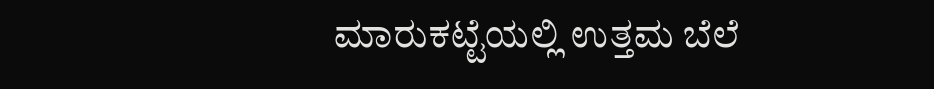ಮಾರುಕಟ್ಟೆಯಲ್ಲಿ ಉತ್ತಮ ಬೆಲೆ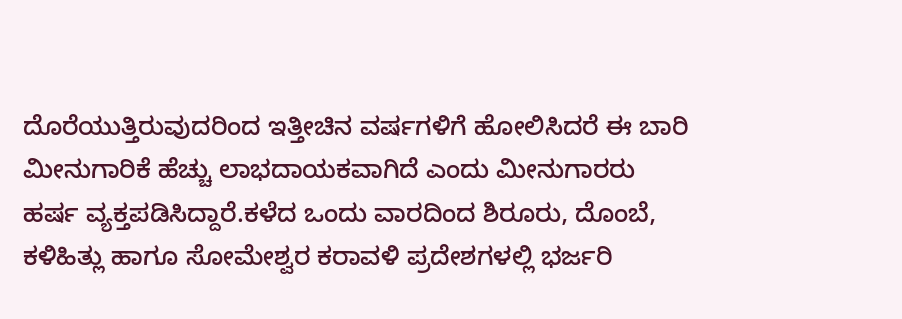ದೊರೆಯುತ್ತಿರುವುದರಿಂದ ಇತ್ತೀಚಿನ ವರ್ಷಗಳಿಗೆ ಹೋಲಿಸಿದರೆ ಈ ಬಾರಿ ಮೀನುಗಾರಿಕೆ ಹೆಚ್ಚು ಲಾಭದಾಯಕವಾಗಿದೆ ಎಂದು ಮೀನುಗಾರರು ಹರ್ಷ ವ್ಯಕ್ತಪಡಿಸಿದ್ದಾರೆ.ಕಳೆದ ಒಂದು ವಾರದಿಂದ ಶಿರೂರು, ದೊಂಬೆ, ಕಳಿಹಿತ್ಲು ಹಾಗೂ ಸೋಮೇಶ್ವರ ಕರಾವಳಿ ಪ್ರದೇಶಗಳಲ್ಲಿ ಭರ್ಜರಿ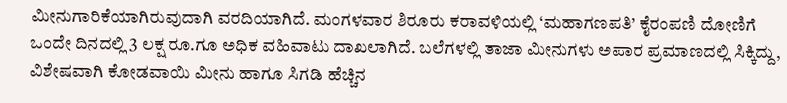ಮೀನುಗಾರಿಕೆಯಾಗಿರುವುದಾಗಿ ವರದಿಯಾಗಿದೆ. ಮಂಗಳವಾರ ಶಿರೂರು ಕರಾವಳಿಯಲ್ಲಿ ‘ಮಹಾಗಣಪತಿ’ ಕೈರಂಪಣಿ ದೋಣಿಗೆ ಒಂದೇ ದಿನದಲ್ಲಿ 3 ಲಕ್ಷ ರೂ.ಗೂ ಅಧಿಕ ವಹಿವಾಟು ದಾಖಲಾಗಿದೆ. ಬಲೆಗಳಲ್ಲಿ ತಾಜಾ ಮೀನುಗಳು ಅಪಾರ ಪ್ರಮಾಣದಲ್ಲಿ ಸಿಕ್ಕಿದ್ದು, ವಿಶೇಷವಾಗಿ ಕೋಡವಾಯಿ ಮೀನು ಹಾಗೂ ಸಿಗಡಿ ಹೆಚ್ಚಿನ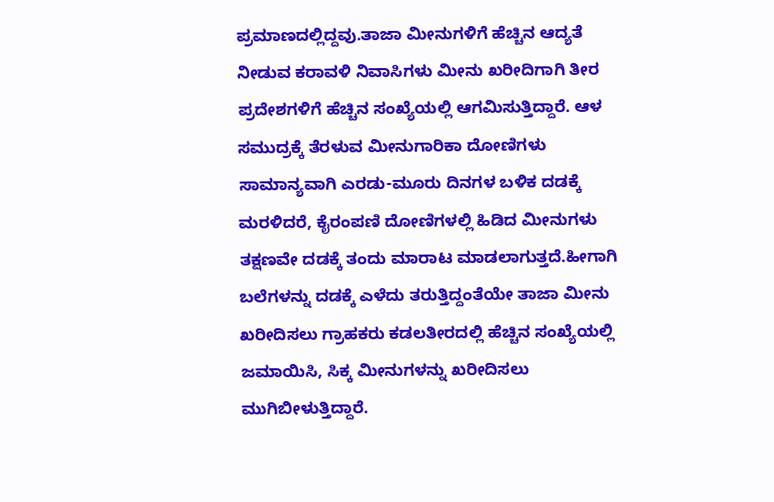ಪ್ರಮಾಣದಲ್ಲಿದ್ದವು.ತಾಜಾ ಮೀನುಗಳಿಗೆ ಹೆಚ್ಚಿನ ಆದ್ಯತೆ ನೀಡುವ ಕರಾವಳಿ ನಿವಾಸಿಗಳು ಮೀನು ಖರೀದಿಗಾಗಿ ತೀರ ಪ್ರದೇಶಗಳಿಗೆ ಹೆಚ್ಚಿನ ಸಂಖ್ಯೆಯಲ್ಲಿ ಆಗಮಿಸುತ್ತಿದ್ದಾರೆ. ಆಳ ಸಮುದ್ರಕ್ಕೆ ತೆರಳುವ ಮೀನುಗಾರಿಕಾ ದೋಣಿಗಳು ಸಾಮಾನ್ಯವಾಗಿ ಎರಡು-ಮೂರು ದಿನಗಳ ಬಳಿಕ ದಡಕ್ಕೆ ಮರಳಿದರೆ, ಕೈರಂಪಣಿ ದೋಣಿಗಳಲ್ಲಿ ಹಿಡಿದ ಮೀನುಗಳು ತಕ್ಷಣವೇ ದಡಕ್ಕೆ ತಂದು ಮಾರಾಟ ಮಾಡಲಾಗುತ್ತದೆ.ಹೀಗಾಗಿ ಬಲೆಗಳನ್ನು ದಡಕ್ಕೆ ಎಳೆದು ತರುತ್ತಿದ್ದಂತೆಯೇ ತಾಜಾ ಮೀನು ಖರೀದಿಸಲು ಗ್ರಾಹಕರು ಕಡಲತೀರದಲ್ಲಿ ಹೆಚ್ಚಿನ ಸಂಖ್ಯೆಯಲ್ಲಿ ಜಮಾಯಿಸಿ, ಸಿಕ್ಕ ಮೀನುಗಳನ್ನು ಖರೀದಿಸಲು ಮುಗಿಬೀಳುತ್ತಿದ್ದಾರೆ.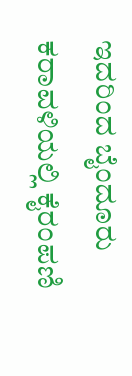ಇದರಿಂದ ಬೈಂದೂರು ಕರಾವಳಿಯಲ್ಲಿ ಕೈರಂಪಣಿ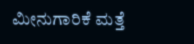ಮೀನುಗಾರಿಕೆ ಮತ್ತೆ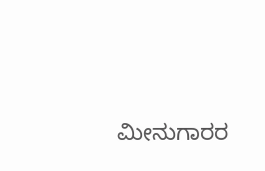ಮೀನುಗಾರರ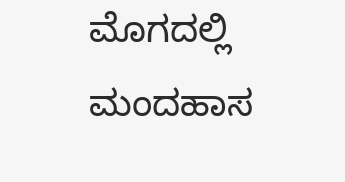ಮೊಗದಲ್ಲಿ ಮಂದಹಾಸ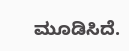ಮೂಡಿಸಿದೆ.